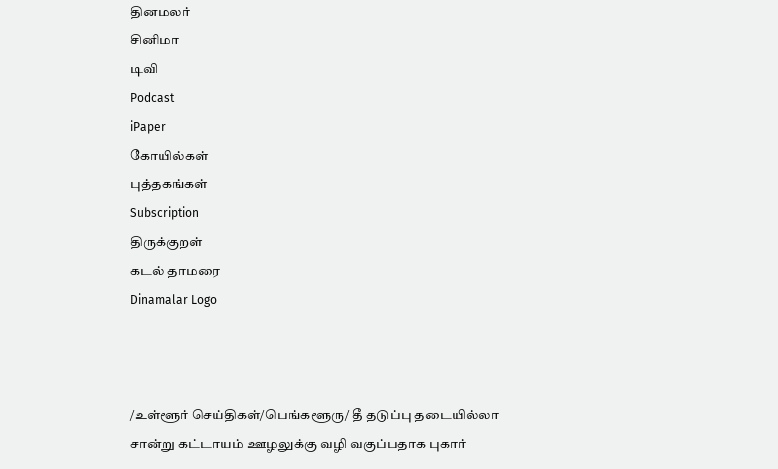தினமலர்
சினிமா
டிவி
Podcast
iPaper
கோயில்கள்
புத்தகங்கள்
Subscription
திருக்குறள்
கடல் தாமரை
Dinamalar Logo



/உள்ளூர் செய்திகள்/பெங்களூரு/ தீ தடுப்பு தடையில்லா சான்று கட்டாயம் ஊழலுக்கு வழி வகுப்பதாக புகார்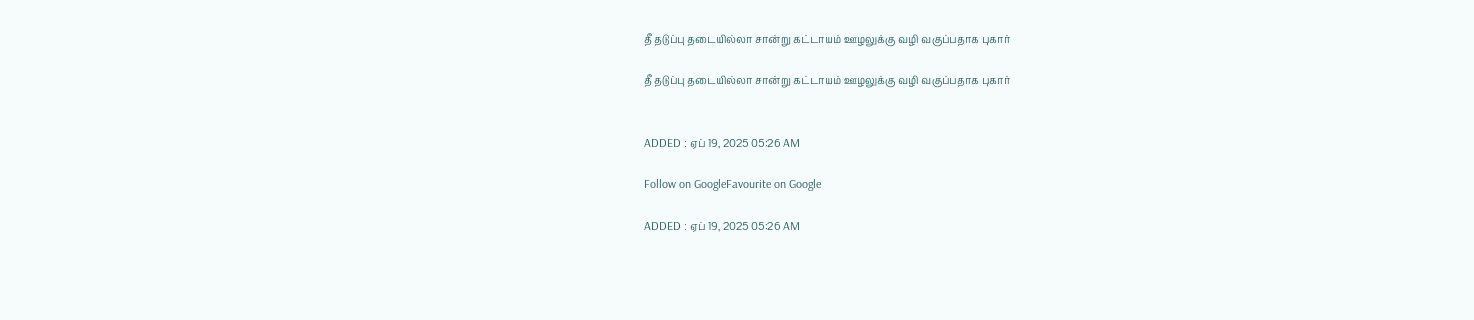தீ தடுப்பு தடையில்லா சான்று கட்டாயம் ஊழலுக்கு வழி வகுப்பதாக புகார்

தீ தடுப்பு தடையில்லா சான்று கட்டாயம் ஊழலுக்கு வழி வகுப்பதாக புகார்


ADDED : ஏப் 19, 2025 05:26 AM

Follow on GoogleFavourite on Google

ADDED : ஏப் 19, 2025 05:26 AM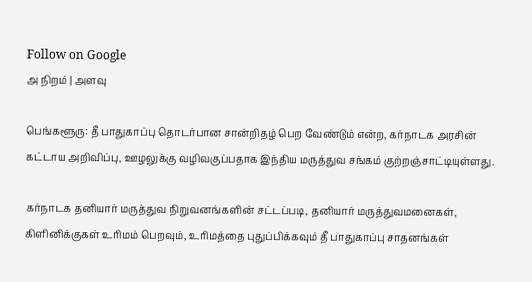Follow on Google
அ நிறம் | அளவு

பெங்களூரு: தீ பாதுகாப்பு தொடர்பான சான்றிதழ் பெற வேண்டும் என்ற, கர்நாடக அரசின் கட்டாய அறிவிப்பு, ஊழலுக்கு வழிவகுப்பதாக இந்திய மருத்துவ சங்கம் குற்றஞ்சாட்டியுள்ளது.

கர்நாடக தனியார் மருத்துவ நிறுவனங்களின் சட்டப்படி, தனியார் மருத்துவமனைகள், கிளினிக்குகள் உரிமம் பெறவும், உரிமத்தை புதுப்பிக்கவும் தீ பாதுகாப்பு சாதனங்கள்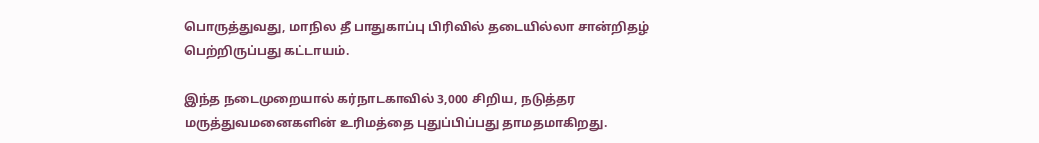பொருத்துவது, மாநில தீ பாதுகாப்பு பிரிவில் தடையில்லா சான்றிதழ் பெற்றிருப்பது கட்டாயம்.

இந்த நடைமுறையால் கர்நாடகாவில் 3,000 சிறிய, நடுத்தர மருத்துவமனைகளின் உரிமத்தை புதுப்பிப்பது தாமதமாகிறது.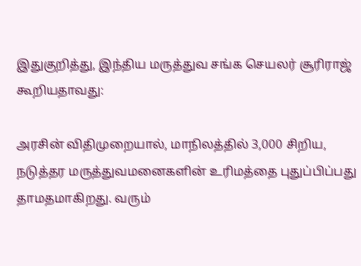இதுகுறித்து, இந்திய மருத்துவ சங்க செயலர் சூரிராஜ் கூறியதாவது:

அரசின் விதிமுறையால், மாநிலத்தில் 3,000 சிறிய, நடுத்தர மருத்துவமனைகளின் உரிமத்தை புதுப்பிப்பது தாமதமாகிறது. வரும்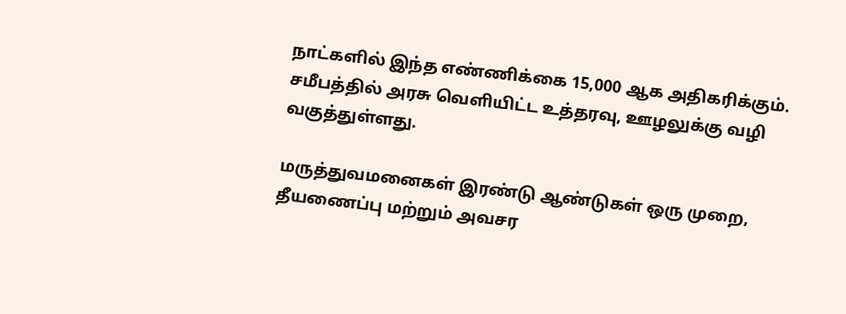நாட்களில் இந்த எண்ணிக்கை 15,000 ஆக அதிகரிக்கும். சமீபத்தில் அரசு வெளியிட்ட உத்தரவு, ஊழலுக்கு வழி வகுத்துள்ளது.

மருத்துவமனைகள் இரண்டு ஆண்டுகள் ஒரு முறை, தீயணைப்பு மற்றும் அவசர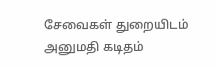சேவைகள் துறையிடம் அனுமதி கடிதம்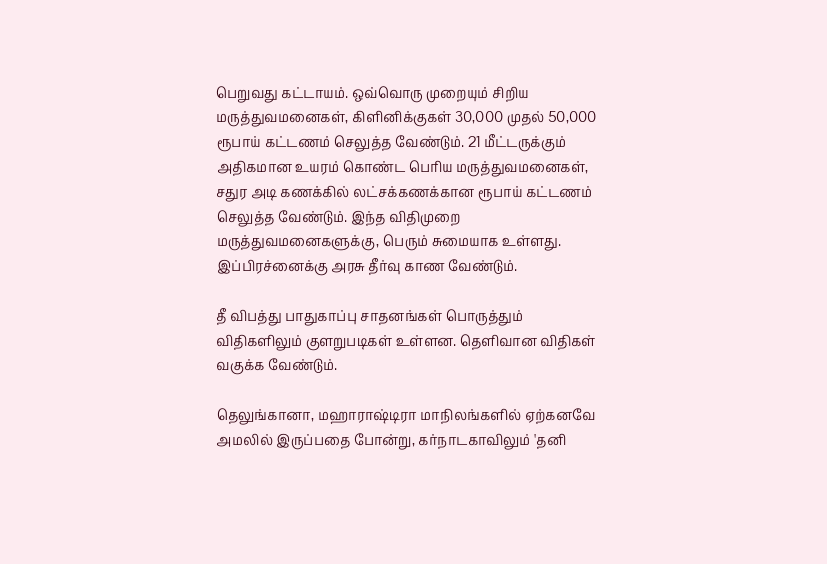பெறுவது கட்டாயம். ஒவ்வொரு முறையும் சிறிய மருத்துவமனைகள், கிளினிக்குகள் 30,000 முதல் 50,000 ரூபாய் கட்டணம் செலுத்த வேண்டும். 21 மீட்டருக்கும் அதிகமான உயரம் கொண்ட பெரிய மருத்துவமனைகள், சதுர அடி கணக்கில் லட்சக்கணக்கான ரூபாய் கட்டணம் செலுத்த வேண்டும். இந்த விதிமுறை மருத்துவமனைகளுக்கு, பெரும் சுமையாக உள்ளது. இப்பிரச்னைக்கு அரசு தீர்வு காண வேண்டும்.

தீ விபத்து பாதுகாப்பு சாதனங்கள் பொருத்தும் விதிகளிலும் குளறுபடிகள் உள்ளன. தெளிவான விதிகள் வகுக்க வேண்டும்.

தெலுங்கானா, மஹாராஷ்டிரா மாநிலங்களில் ஏற்கனவே அமலில் இருப்பதை போன்று, கர்நாடகாவிலும் 'தனி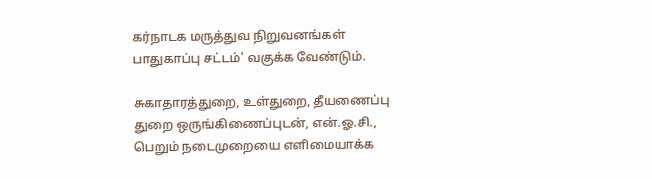கர்நாடக மருத்துவ நிறுவனங்கள் பாதுகாப்பு சட்டம்' வகுக்க வேண்டும்.

சுகாதாரத்துறை, உள்துறை, தீயணைப்பு துறை ஒருங்கிணைப்புடன், என்.ஓ.சி., பெறும் நடைமுறையை எளிமையாக்க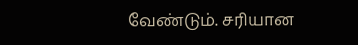வேண்டும். சரியான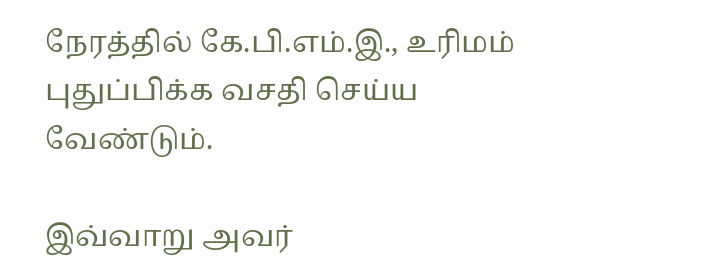நேரத்தில் கே.பி.எம்.இ., உரிமம் புதுப்பிக்க வசதி செய்ய வேண்டும்.

இவ்வாறு அவர்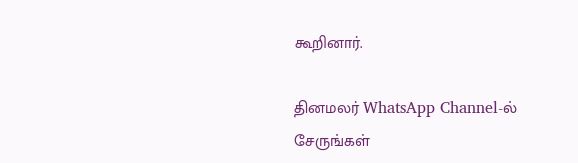கூறினார்.

தினமலர் WhatsApp Channel-ல் சேருங்கள்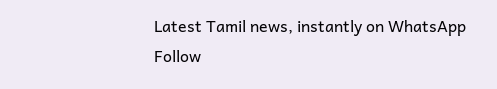Latest Tamil news, instantly on WhatsApp
Follow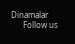Dinamalar
      Follow us